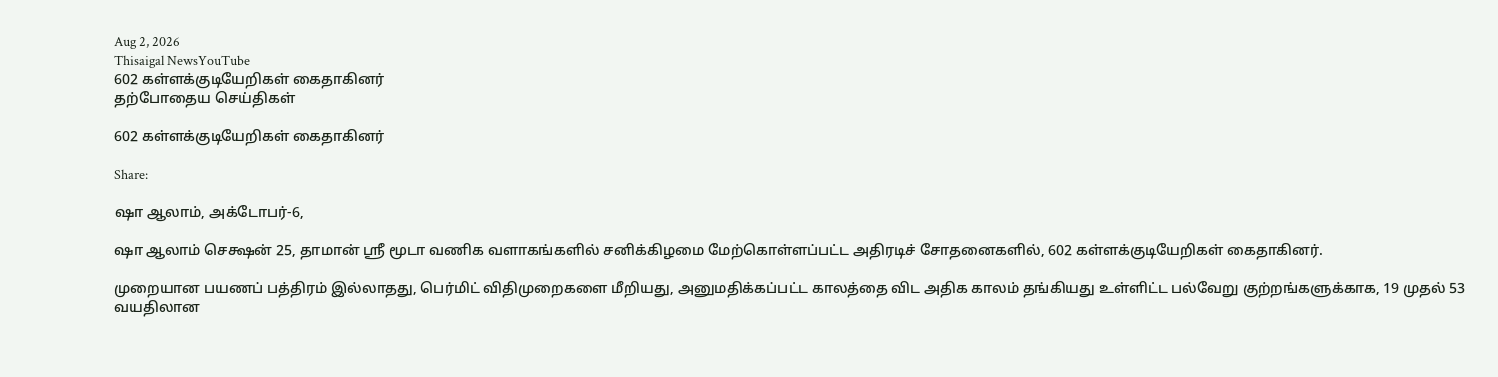Aug 2, 2026
Thisaigal NewsYouTube
602 கள்ளக்குடியேறிகள் கைதாகினர்
தற்போதைய செய்திகள்

602 கள்ளக்குடியேறிகள் கைதாகினர்

Share:

ஷா ஆலாம், அக்டோபர்-6,

ஷா ஆலாம் செக்ஷன் 25, தாமான் ஸ்ரீ மூடா வணிக வளாகங்களில் சனிக்கிழமை மேற்கொள்ளப்பட்ட அதிரடிச் சோதனைகளில், 602 கள்ளக்குடியேறிகள் கைதாகினர்.

முறையான பயணப் பத்திரம் இல்லாதது, பெர்மிட் விதிமுறைகளை மீறியது, அனுமதிக்கப்பட்ட காலத்தை விட அதிக காலம் தங்கியது உள்ளிட்ட பல்வேறு குற்றங்களுக்காக, 19 முதல் 53 வயதிலான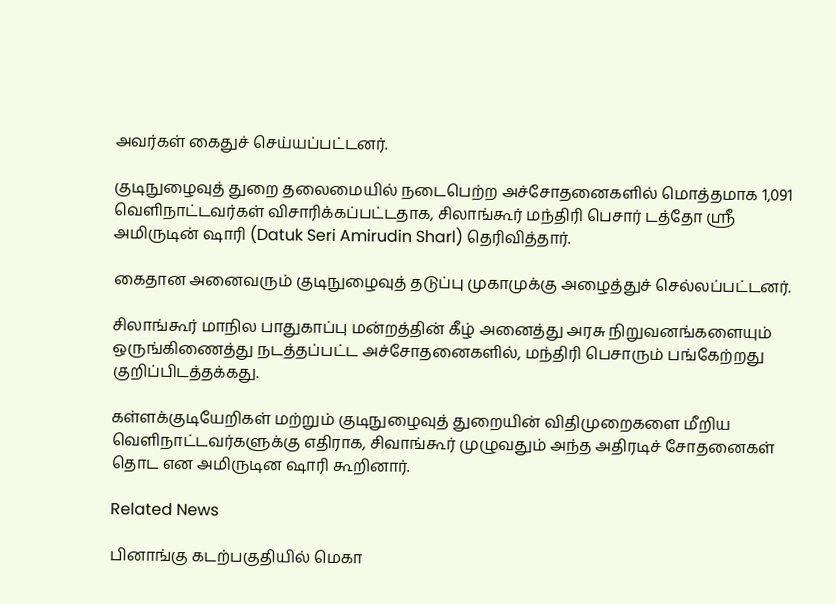அவர்கள் கைதுச் செய்யப்பட்டனர்.

குடிநுழைவுத் துறை தலைமையில் நடைபெற்ற அச்சோதனைகளில் மொத்தமாக 1,091 வெளிநாட்டவர்கள் விசாரிக்கப்பட்டதாக, சிலாங்கூர் மந்திரி பெசார் டத்தோ ஸ்ரீ அமிருடின் ஷாரி (Datuk Seri Amirudin Sharl) தெரிவித்தார்.

கைதான அனைவரும் குடிநுழைவுத் தடுப்பு முகாமுக்கு அழைத்துச் செல்லப்பட்டனர்.

சிலாங்கூர் மாநில பாதுகாப்பு மன்றத்தின் கீழ் அனைத்து அரசு நிறுவனங்களையும் ஒருங்கிணைத்து நடத்தப்பட்ட அச்சோதனைகளில், மந்திரி பெசாரும் பங்கேற்றது குறிப்பிடத்தக்கது.

கள்ளக்குடியேறிகள் மற்றும் குடிநுழைவுத் துறையின் விதிமுறைகளை மீறிய வெளிநாட்டவர்களுக்கு எதிராக, சிவாங்கூர் முழுவதும் அந்த அதிரடிச் சோதனைகள் தொட என அமிருடின ஷாரி கூறினார்.

Related News

பினாங்கு கடற்பகுதியில் மெகா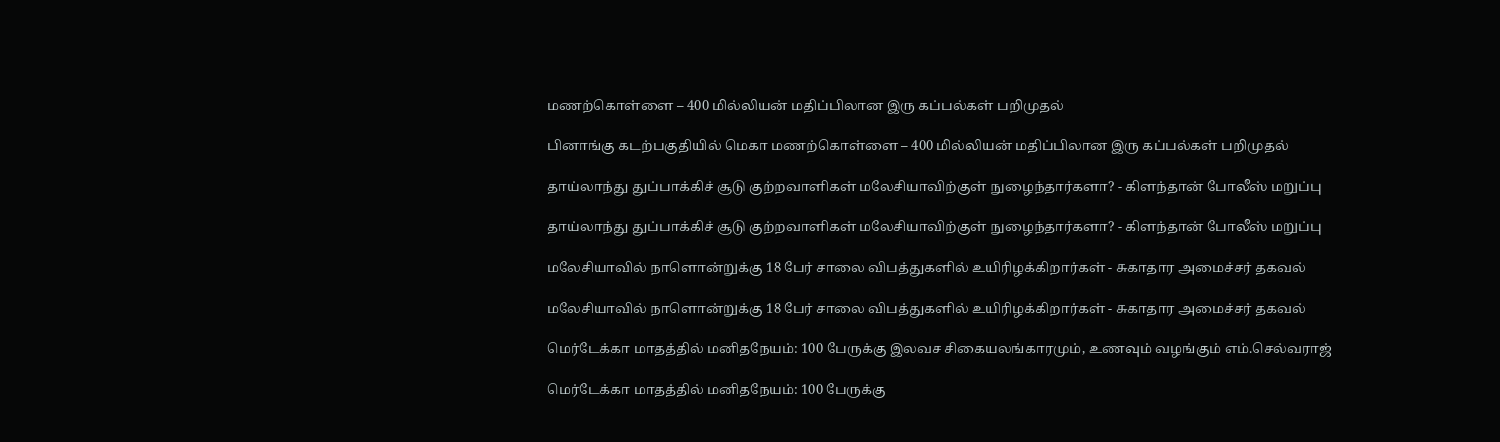மணற்கொள்ளை – 400 மில்லியன் மதிப்பிலான இரு கப்பல்கள் பறிமுதல்

பினாங்கு கடற்பகுதியில் மெகா மணற்கொள்ளை – 400 மில்லியன் மதிப்பிலான இரு கப்பல்கள் பறிமுதல்

தாய்லாந்து துப்பாக்கிச் சூடு குற்றவாளிகள் மலேசியாவிற்குள் நுழைந்தார்களா? - கிளந்தான் போலீஸ் மறுப்பு

தாய்லாந்து துப்பாக்கிச் சூடு குற்றவாளிகள் மலேசியாவிற்குள் நுழைந்தார்களா? - கிளந்தான் போலீஸ் மறுப்பு

மலேசியாவில் நாளொன்றுக்கு 18 பேர் சாலை விபத்துகளில் உயிரிழக்கிறார்கள் - சுகாதார அமைச்சர் தகவல்

மலேசியாவில் நாளொன்றுக்கு 18 பேர் சாலை விபத்துகளில் உயிரிழக்கிறார்கள் - சுகாதார அமைச்சர் தகவல்

மெர்டேக்கா மாதத்தில் மனிதநேயம்: 100 பேருக்கு இலவச சிகையலங்காரமும், உணவும் வழங்கும் எம்.செல்வராஜ்

மெர்டேக்கா மாதத்தில் மனிதநேயம்: 100 பேருக்கு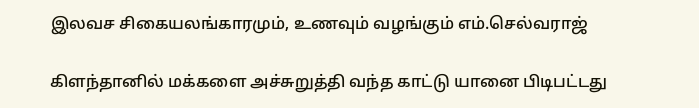இலவச சிகையலங்காரமும், உணவும் வழங்கும் எம்.செல்வராஜ்

கிளந்தானில் மக்களை அச்சுறுத்தி வந்த காட்டு யானை பிடிபட்டது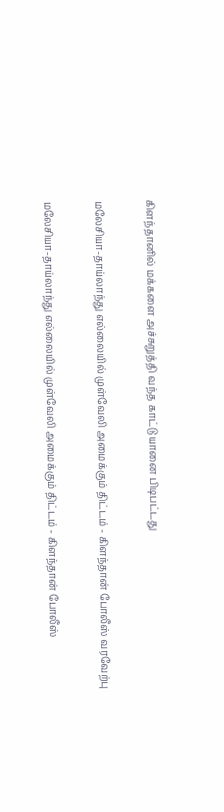கிளந்தானில் மக்களை அச்சுறுத்தி வந்த காட்டு யானை பிடிபட்டது

மலேசியா-தாய்லாந்து எல்லையில் முள்வேலி அமைக்கும் திட்டம் - கிளந்தான் போலீஸ் வரவேற்பு

மலேசியா-தாய்லாந்து எல்லையில் முள்வேலி அமைக்கும் திட்டம் - கிளந்தான் போலீஸ்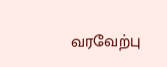வரவேற்பு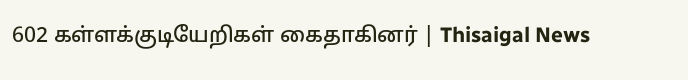602 கள்ளக்குடியேறிகள் கைதாகினர் | Thisaigal News